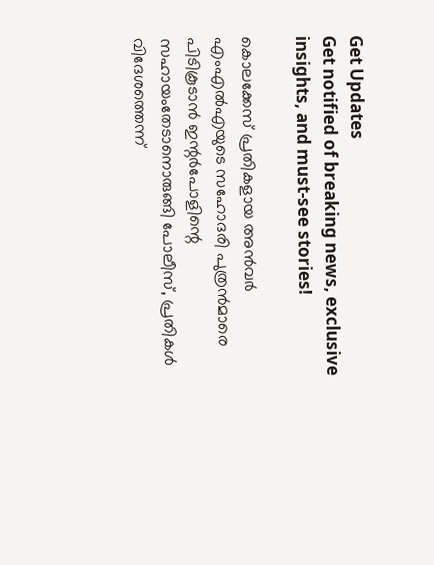Get Updates
Get notified of breaking news, exclusive insights, and must-see stories!

കൊലക്കേസ് പ്രതികളായ അന്‍വര്‍ എംഎല്‍എയുടെ സഹോദരി പുത്രന്‍മാരെ പിടികൂടാന്‍ ഇന്റര്‍പോളിന്റെ സഹായംതേടാനൊരുങ്ങി പോലീസ്, പ്രതികള്‍ വിദേശത്തെന്ന്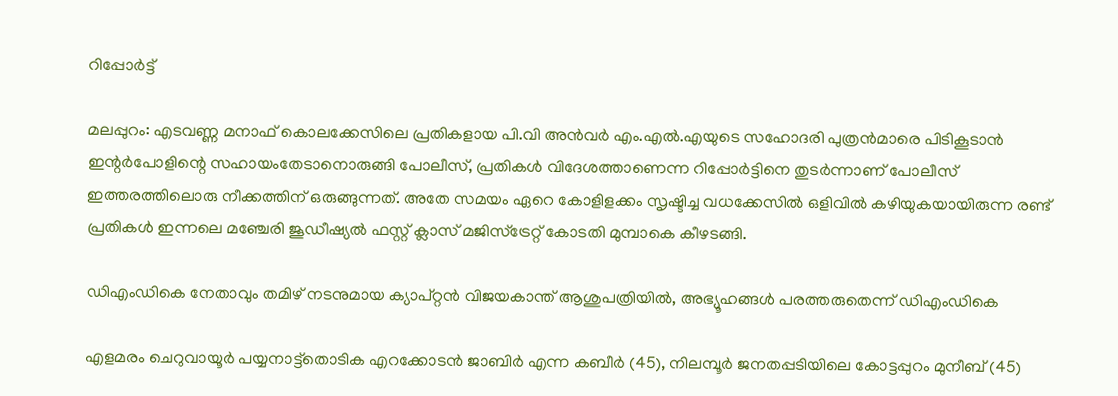റിപ്പോര്‍ട്ട്

മലപ്പുറം: എടവണ്ണ മനാഫ് കൊലക്കേസിലെ പ്രതികളായ പി.വി അന്‍വര്‍ എം.എല്‍.എയുടെ സഹോദരി പുത്രന്‍മാരെ പിടികൂടാന്‍ ഇന്റര്‍പോളിന്റെ സഹായംതേടാനൊരുങ്ങി പോലീസ്, പ്രതികള്‍ വിദേശത്താണെന്ന റിപ്പോര്‍ട്ടിനെ തുടര്‍ന്നാണ് പോലീസ് ഇത്തരത്തിലൊരു നീക്കത്തിന് ഒരുങ്ങുന്നത്. അതേ സമയം ഏറെ കോളിളക്കം സൃഷ്ടിച്ച വധക്കേസില്‍ ഒളിവില്‍ കഴിയുകയായിരുന്ന രണ്ട് പ്രതികള്‍ ഇന്നലെ മഞ്ചേരി ജൂഡീഷ്യല്‍ ഫസ്റ്റ് ക്ലാസ് മജിസ്‌ട്രേറ്റ് കോടതി മുമ്പാകെ കീഴടങ്ങി.

ഡിഎംഡികെ നേതാവും തമിഴ് നടനുമായ ക്യാപ്റ്റൻ വിജയകാന്ത് ആശുപത്രിയിൽ, അഭ്യൂഹങ്ങൾ പരത്തരുതെന്ന് ഡിഎംഡികെ

എളമരം ചെറുവായൂര്‍ പയ്യനാട്ട്‌തൊടിക എറക്കോടന്‍ ജാബിര്‍ എന്ന കബീര്‍ (45), നിലമ്പൂര്‍ ജനതപ്പടിയിലെ കോട്ടപ്പുറം മുനീബ് (45)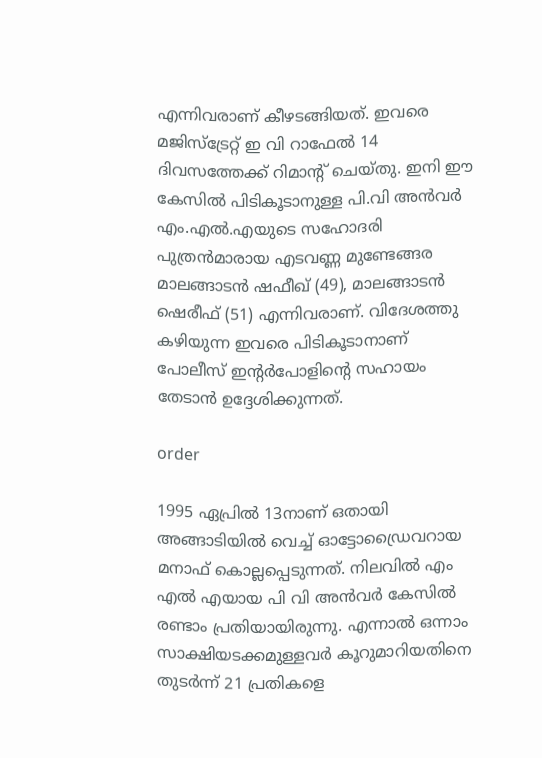എന്നിവരാണ് കീഴടങ്ങിയത്. ഇവരെ മജിസ്‌ട്രേറ്റ് ഇ വി റാഫേല്‍ 14 ദിവസത്തേക്ക് റിമാന്റ് ചെയ്തു. ഇനി ഈ കേസില്‍ പിടികൂടാനുള്ള പി.വി അന്‍വര്‍ എം.എല്‍.എയുടെ സഹോദരി പുത്രന്‍മാരായ എടവണ്ണ മുണ്ടേങ്ങര മാലങ്ങാടന്‍ ഷഫീഖ് (49), മാലങ്ങാടന്‍ ഷെരീഫ് (51) എന്നിവരാണ്. വിദേശത്തു കഴിയുന്ന ഇവരെ പിടികൂടാനാണ് പോലീസ് ഇന്റര്‍പോളിന്റെ സഹായം തേടാന്‍ ഉദ്ദേശിക്കുന്നത്.

order

1995 ഏപ്രില്‍ 13നാണ് ഒതായി അങ്ങാടിയില്‍ വെച്ച് ഓട്ടോഡ്രൈവറായ മനാഫ് കൊല്ലപ്പെടുന്നത്. നിലവില്‍ എം എല്‍ എയായ പി വി അന്‍വര്‍ കേസില്‍ രണ്ടാം പ്രതിയായിരുന്നു. എന്നാല്‍ ഒന്നാം സാക്ഷിയടക്കമുള്ളവര്‍ കൂറുമാറിയതിനെ തുടര്‍ന്ന് 21 പ്രതികളെ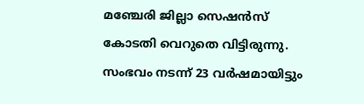മഞ്ചേരി ജില്ലാ സെഷന്‍സ് കോടതി വെറുതെ വിട്ടിരുന്നു. സംഭവം നടന്ന് 23 വര്‍ഷമായിട്ടും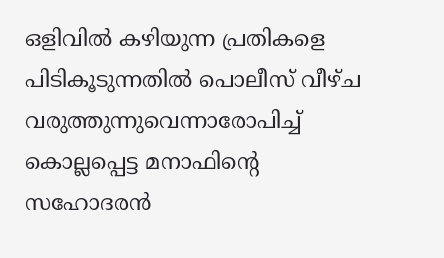ഒളിവില്‍ കഴിയുന്ന പ്രതികളെ പിടികൂടുന്നതില്‍ പൊലീസ് വീഴ്ച വരുത്തുന്നുവെന്നാരോപിച്ച് കൊല്ലപ്പെട്ട മനാഫിന്റെ സഹോദരന്‍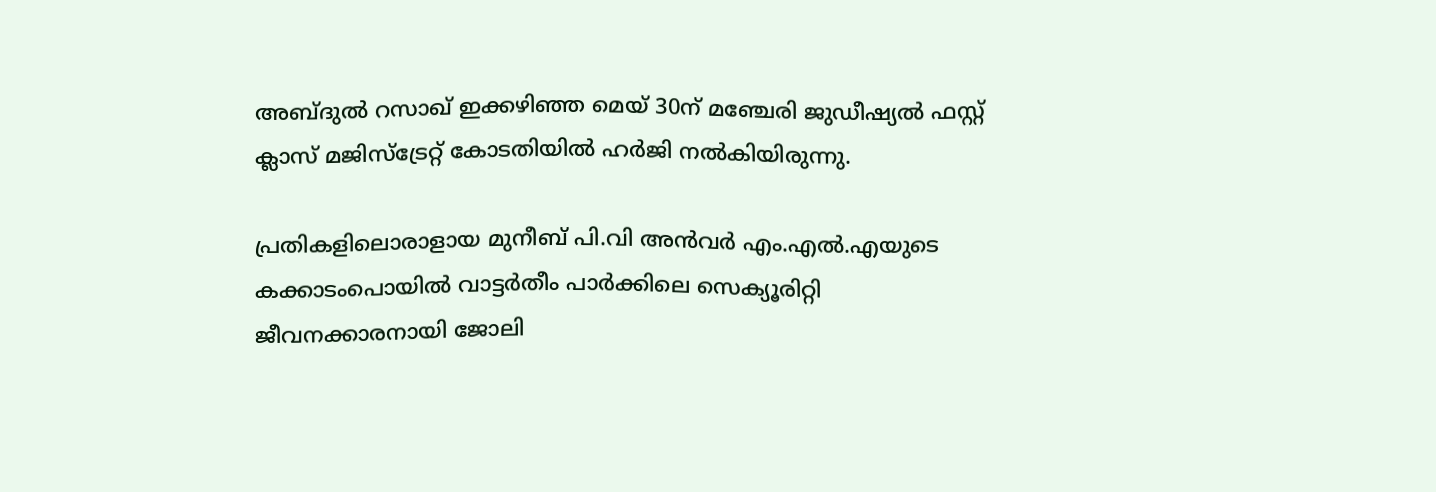അബ്ദുല്‍ റസാഖ് ഇക്കഴിഞ്ഞ മെയ് 30ന് മഞ്ചേരി ജുഡീഷ്യല്‍ ഫസ്റ്റ് ക്ലാസ് മജിസ്‌ട്രേറ്റ് കോടതിയില്‍ ഹര്‍ജി നല്‍കിയിരുന്നു.

പ്രതികളിലൊരാളായ മുനീബ് പി.വി അന്‍വര്‍ എം.എല്‍.എയുടെ കക്കാടംപൊയില്‍ വാട്ടര്‍തീം പാര്‍ക്കിലെ സെക്യൂരിറ്റി ജീവനക്കാരനായി ജോലി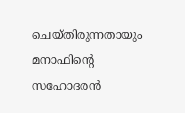ചെയ്തിരുന്നതായും മനാഫിന്റെ സഹോദരന്‍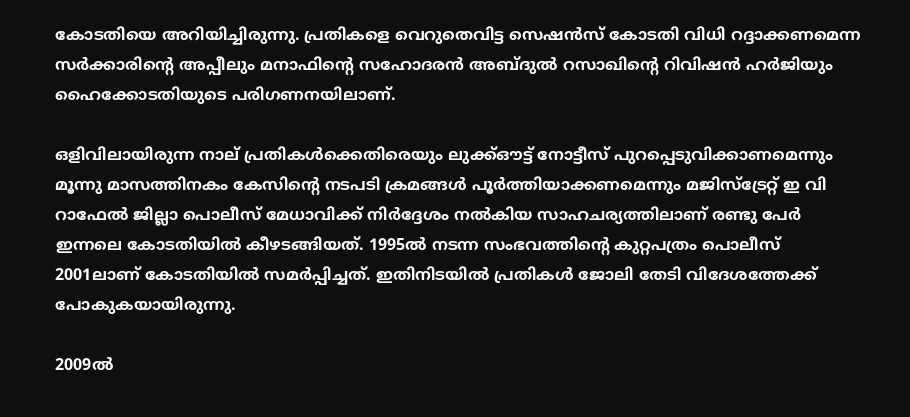കോടതിയെ അറിയിച്ചിരുന്നു. പ്രതികളെ വെറുതെവിട്ട സെഷന്‍സ് കോടതി വിധി റദ്ദാക്കണമെന്ന സര്‍ക്കാരിന്റെ അപ്പീലും മനാഫിന്റെ സഹോദരന്‍ അബ്ദുല്‍ റസാഖിന്റെ റിവിഷന്‍ ഹര്‍ജിയും ഹൈക്കോടതിയുടെ പരിഗണനയിലാണ്.

ഒളിവിലായിരുന്ന നാല് പ്രതികള്‍ക്കെതിരെയും ലുക്ക്ഔട്ട് നോട്ടീസ് പുറപ്പെടുവിക്കാണമെന്നും മൂന്നു മാസത്തിനകം കേസിന്റെ നടപടി ക്രമങ്ങള്‍ പൂര്‍ത്തിയാക്കണമെന്നും മജിസ്‌ട്രേറ്റ് ഇ വി റാഫേല്‍ ജില്ലാ പൊലീസ് മേധാവിക്ക് നിര്‍ദ്ദേശം നല്‍കിയ സാഹചര്യത്തിലാണ് രണ്ടു പേര്‍ ഇന്നലെ കോടതിയില്‍ കീഴടങ്ങിയത്. 1995ല്‍ നടന്ന സംഭവത്തിന്റെ കുറ്റപത്രം പൊലീസ് 2001ലാണ് കോടതിയില്‍ സമര്‍പ്പിച്ചത്. ഇതിനിടയില്‍ പ്രതികള്‍ ജോലി തേടി വിദേശത്തേക്ക് പോകുകയായിരുന്നു.

2009ല്‍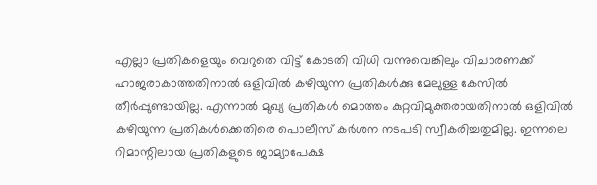എല്ലാ പ്രതികളെയും വെറുതെ വിട്ട് കോടതി വിധി വന്നുവെങ്കിലും വിചാരണക്ക് ഹാജരാകാത്തതിനാല്‍ ഒളിവില്‍ കഴിയുന്ന പ്രതികള്‍ക്കു മേലുള്ള കേസില്‍ തീര്‍പ്പുണ്ടായില്ല. എന്നാല്‍ മുഖ്യ പ്രതികള്‍ മൊത്തം കുറ്റവിമുക്തരായതിനാല്‍ ഒളിവില്‍ കഴിയുന്ന പ്രതികള്‍ക്കെതിരെ പൊലീസ് കര്‍ശന നടപടി സ്വീകരിച്ചതുമില്ല. ഇന്നലെ റിമാന്റിലായ പ്രതികളുടെ ജാമ്യാപേക്ഷ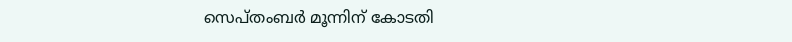സെപ്തംബര്‍ മൂന്നിന് കോടതി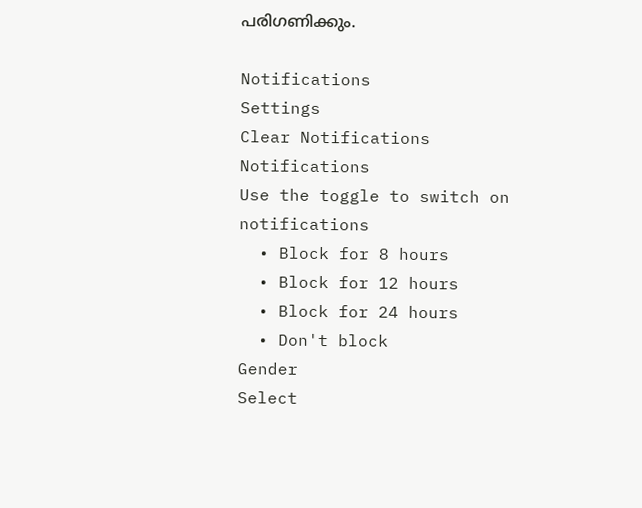പരിഗണിക്കും.

Notifications
Settings
Clear Notifications
Notifications
Use the toggle to switch on notifications
  • Block for 8 hours
  • Block for 12 hours
  • Block for 24 hours
  • Don't block
Gender
Select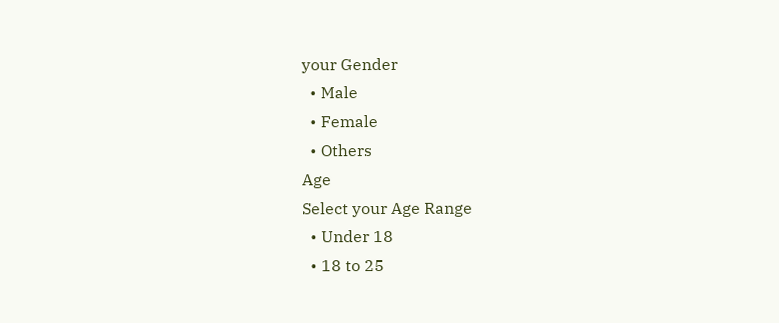your Gender
  • Male
  • Female
  • Others
Age
Select your Age Range
  • Under 18
  • 18 to 25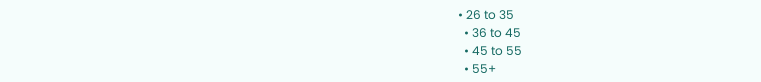• 26 to 35
  • 36 to 45
  • 45 to 55
  • 55+